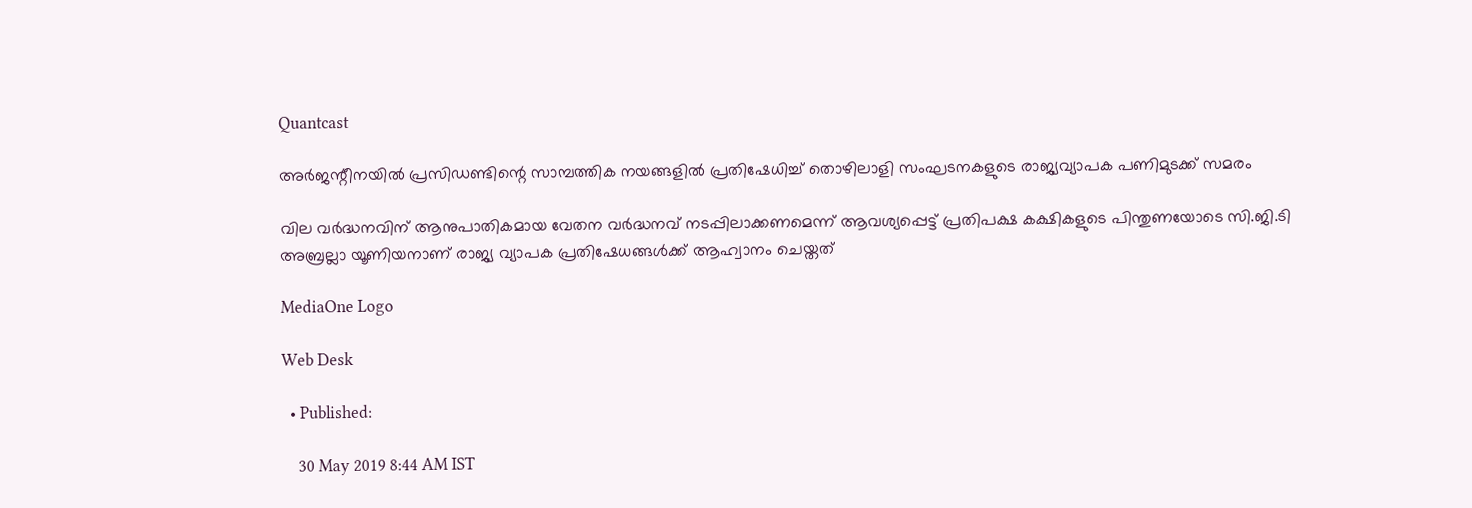Quantcast

അര്‍ജന്റീനയില്‍ പ്രസിഡണ്ടിന്റെ സാമ്പത്തിക നയങ്ങളില്‍ പ്രതിഷേധിച്ച് തൊഴിലാളി സംഘടനകളുടെ രാജ്യവ്യാപക പണിമുടക്ക് സമരം

വില വര്‍ദ്ധനവിന് ആനുപാതികമായ വേതന വര്‍ദ്ധനവ് നടപ്പിലാക്കണമെന്ന് ആവശ്യപ്പെട്ട് പ്രതിപക്ഷ കക്ഷികളുടെ പിന്തുണയോടെ സി.ജി.ടി അബ്രല്ലാ യൂണിയനാണ് രാജ്യ വ്യാപക പ്രതിഷേധങ്ങള്‍ക്ക് ആഹ്വാനം ചെയ്തത്

MediaOne Logo

Web Desk

  • Published:

    30 May 2019 8:44 AM IST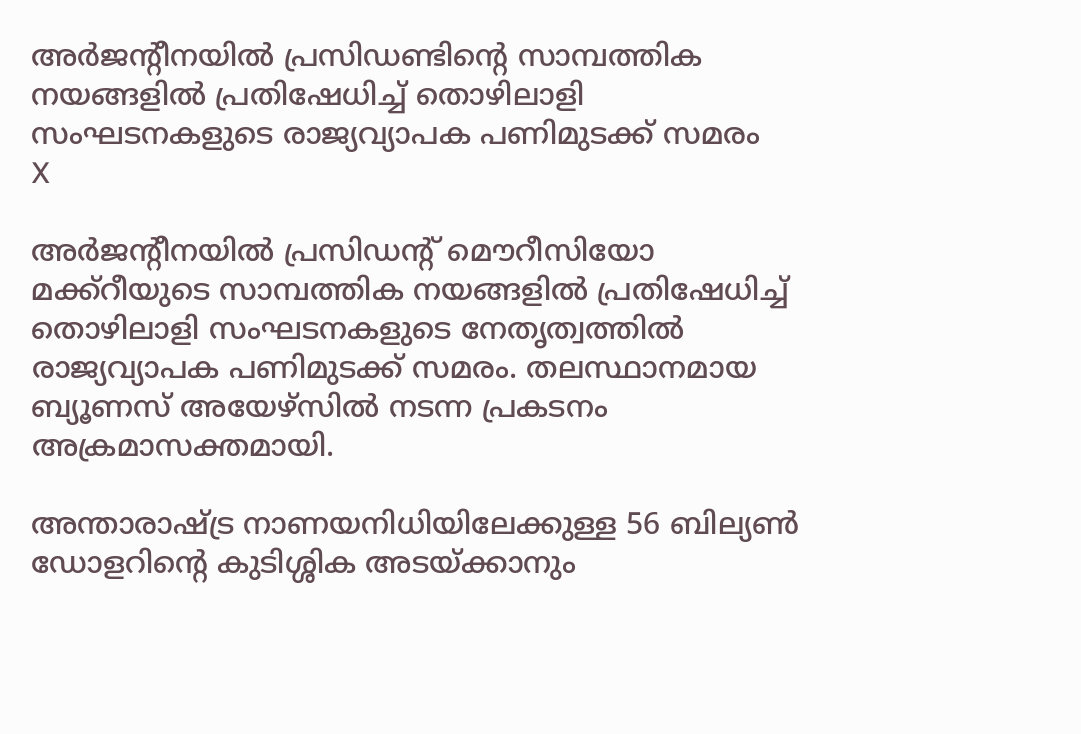അര്‍ജന്റീനയില്‍ പ്രസിഡണ്ടിന്റെ സാമ്പത്തിക നയങ്ങളില്‍ പ്രതിഷേധിച്ച് തൊഴിലാളി സംഘടനകളുടെ രാജ്യവ്യാപക പണിമുടക്ക് സമരം
X

അര്‍ജന്റീനയില്‍ പ്രസിഡന്റ് മൌറീസിയോ മക്ക്റീയുടെ സാമ്പത്തിക നയങ്ങളില്‍ പ്രതിഷേധിച്ച് തൊഴിലാളി സംഘടനകളുടെ നേതൃത്വത്തില്‍ രാജ്യവ്യാപക പണിമുടക്ക് സമരം. തലസ്ഥാനമായ ബ്യൂണസ് അയേഴ്സില്‍ നടന്ന പ്രകടനം അക്രമാസക്തമായി.

അന്താരാഷ്ട്ര നാണയനിധിയിലേക്കുള്ള 56 ബില്യണ്‍ ഡോളറിന്റെ കുടിശ്ശിക അടയ്ക്കാനും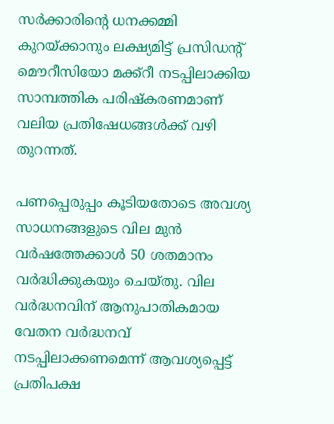സര്‍ക്കാരിന്റെ ധനക്കമ്മി കുറയ്ക്കാനും ലക്ഷ്യമിട്ട് പ്രസിഡന്റ് മൌറീസിയോ മക്ക്റീ നടപ്പിലാക്കിയ സാമ്പത്തിക പരിഷ്കരണമാണ് വലിയ പ്രതിഷേധങ്ങള്‍ക്ക് വഴി തുറന്നത്.

പണപ്പെരുപ്പം കൂടിയതോടെ അവശ്യ സാധനങ്ങളുടെ വില മുന്‍ വര്‍ഷത്തേക്കാള്‍ 50 ശതമാനം വര്‍ദ്ധിക്കുകയും ചെയ്തു. വില വര്‍ദ്ധനവിന് ആനുപാതികമായ വേതന വര്‍ദ്ധനവ് നടപ്പിലാക്കണമെന്ന് ആവശ്യപ്പെട്ട് പ്രതിപക്ഷ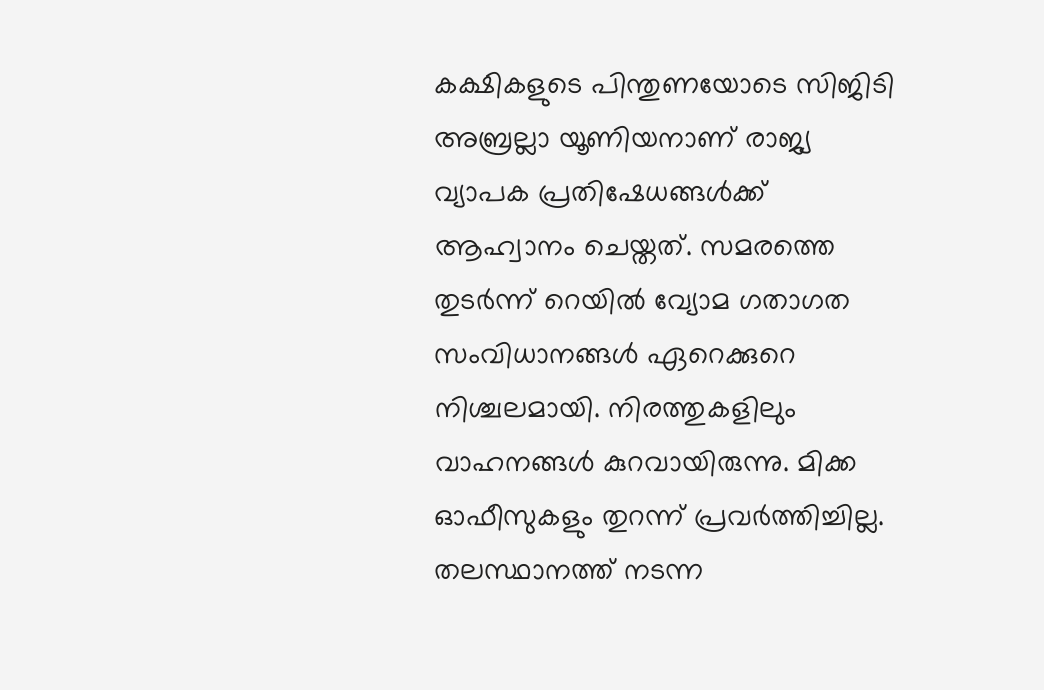കക്ഷികളുടെ പിന്തുണയോടെ സിജിടി അബ്രല്ലാ യൂണിയനാണ് രാജ്യ വ്യാപക പ്രതിഷേധങ്ങള്‍ക്ക് ആഹ്വാനം ചെയ്തത്. സമരത്തെ തുടര്‍ന്ന് റെയില്‍ വ്യോമ ഗതാഗത സംവിധാനങ്ങള്‍ ഏറെക്കുറെ നിശ്ചലമായി. നിരത്തുകളിലും വാഹനങ്ങള്‍ കുറവായിരുന്നു. മിക്ക ഓഫീസുകളും തുറന്ന് പ്രവര്‍ത്തിച്ചില്ല. തലസ്ഥാനത്ത് നടന്ന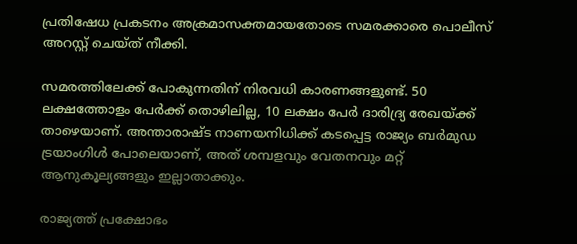പ്രതിഷേധ പ്രകടനം അക്രമാസക്തമായതോടെ സമരക്കാരെ പൊലീസ് അറസ്റ്റ് ചെയ്ത് നീക്കി.

സമരത്തിലേക്ക് പോകുന്നതിന് നിരവധി കാരണങ്ങളുണ്ട്. 50 ലക്ഷത്തോളം പേര്‍ക്ക് തൊഴിലില്ല, 10 ലക്ഷം പേര്‍ ദാരിദ്ര്യ രേഖയ്ക്ക് താഴെയാണ്. അന്താരാഷ്ട നാണയനിധിക്ക് കടപ്പെട്ട രാജ്യം ബര്‍മുഡ ട്രയാംഗിള്‍ പോലെയാണ്, അത് ശമ്പളവും വേതനവും മറ്റ് ആനുകൂല്യങ്ങളും ഇല്ലാതാക്കും.

രാജ്യത്ത് പ്രക്ഷോഭം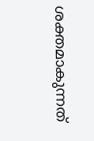ശക്തമാകുന്നത്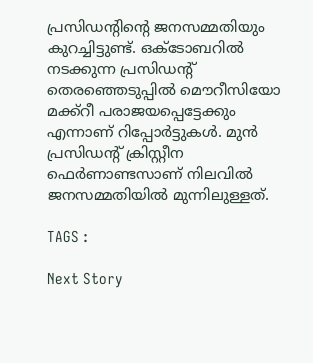പ്രസിഡന്റിന്റെ ജനസമ്മതിയും കുറച്ചിട്ടുണ്ട്. ഒക്ടോബറില്‍ നടക്കുന്ന പ്രസിഡന്റ് തെരഞ്ഞെടുപ്പില്‍ മൌറീസിയോ മക്ക്റീ പരാജയപ്പെട്ടേക്കും എന്നാണ് റിപ്പോര്‍ട്ടുകള്‍. മുന്‍ പ്രസിഡന്റ് ക്രിസ്റ്റീന ഫെര്‍ണാണ്ടസാണ് നിലവില്‍ ജനസമ്മതിയില്‍ മുന്നിലുള്ളത്.

TAGS :

Next Story